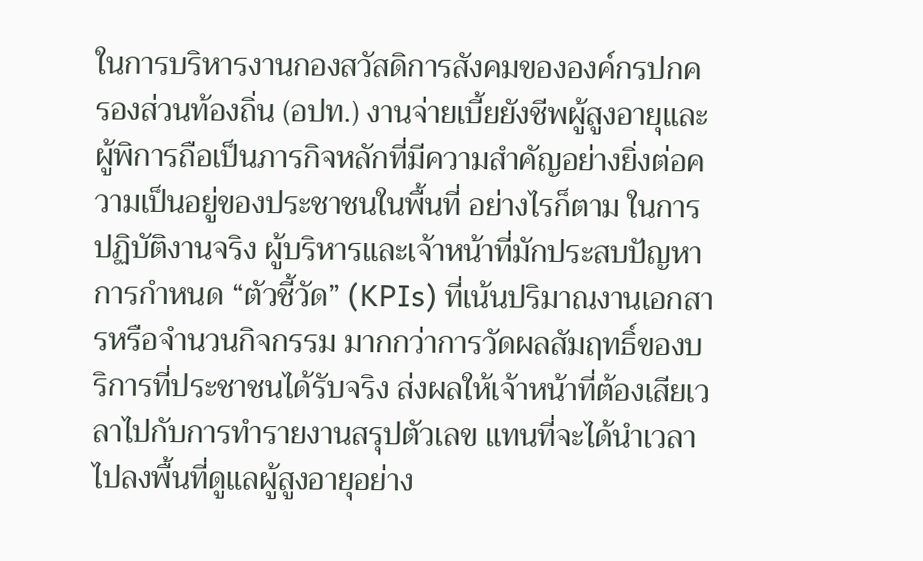ในการบริหารงานกองสวัสดิการสังคมขององค์กรปกครองส่วนท้องถิ่น (อปท.) งานจ่ายเบี้ยยังชีพผู้สูงอายุและผู้พิการถือเป็นภารกิจหลักที่มีความสำคัญอย่างยิ่งต่อความเป็นอยู่ของประชาชนในพื้นที่ อย่างไรก็ตาม ในการปฏิบัติงานจริง ผู้บริหารและเจ้าหน้าที่มักประสบปัญหาการกำหนด “ตัวชี้วัด” (KPIs) ที่เน้นปริมาณงานเอกสารหรือจำนวนกิจกรรม มากกว่าการวัดผลสัมฤทธิ์ของบริการที่ประชาชนได้รับจริง ส่งผลให้เจ้าหน้าที่ต้องเสียเวลาไปกับการทำรายงานสรุปตัวเลข แทนที่จะได้นำเวลาไปลงพื้นที่ดูแลผู้สูงอายุอย่าง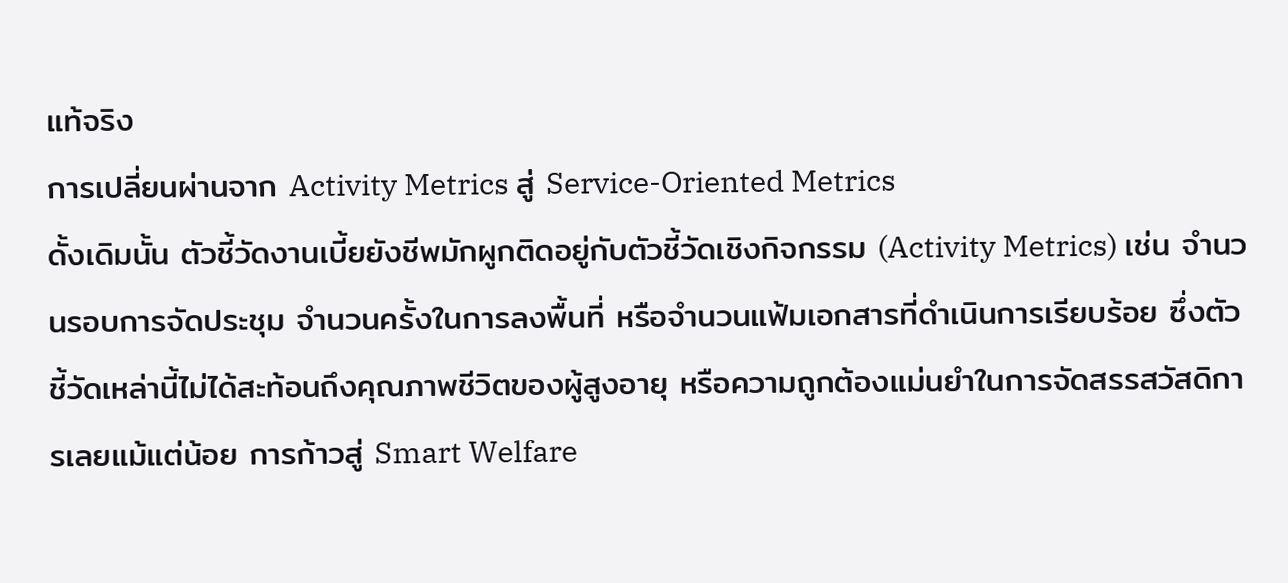แท้จริง
การเปลี่ยนผ่านจาก Activity Metrics สู่ Service-Oriented Metrics
ดั้งเดิมนั้น ตัวชี้วัดงานเบี้ยยังชีพมักผูกติดอยู่กับตัวชี้วัดเชิงกิจกรรม (Activity Metrics) เช่น จำนวนรอบการจัดประชุม จำนวนครั้งในการลงพื้นที่ หรือจำนวนแฟ้มเอกสารที่ดำเนินการเรียบร้อย ซึ่งตัวชี้วัดเหล่านี้ไม่ได้สะท้อนถึงคุณภาพชีวิตของผู้สูงอายุ หรือความถูกต้องแม่นยำในการจัดสรรสวัสดิการเลยแม้แต่น้อย การก้าวสู่ Smart Welfare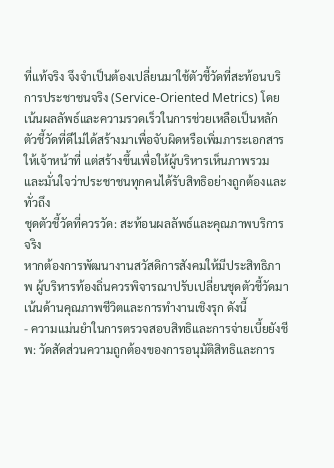ที่แท้จริง จึงจำเป็นต้องเปลี่ยนมาใช้ตัวชี้วัดที่สะท้อนบริการประชาชนจริง (Service-Oriented Metrics) โดยเน้นผลลัพธ์และความรวดเร็วในการช่วยเหลือเป็นหลัก
ตัวชี้วัดที่ดีไม่ได้สร้างมาเพื่อจับผิดหรือเพิ่มภาระเอกสารให้เจ้าหน้าที่ แต่สร้างขึ้นเพื่อให้ผู้บริหารเห็นภาพรวม และมั่นใจว่าประชาชนทุกคนได้รับสิทธิอย่างถูกต้องและทั่วถึง
ชุดตัวชี้วัดที่ควรวัด: สะท้อนผลลัพธ์และคุณภาพบริการจริง
หากต้องการพัฒนางานสวัสดิการสังคมให้มีประสิทธิภาพ ผู้บริหารท้องถิ่นควรพิจารณาปรับเปลี่ยนชุดตัวชี้วัดมาเน้นด้านคุณภาพชีวิตและการทำงานเชิงรุก ดังนี้
- ความแม่นยำในการตรวจสอบสิทธิและการจ่ายเบี้ยยังชีพ: วัดสัดส่วนความถูกต้องของการอนุมัติสิทธิและการ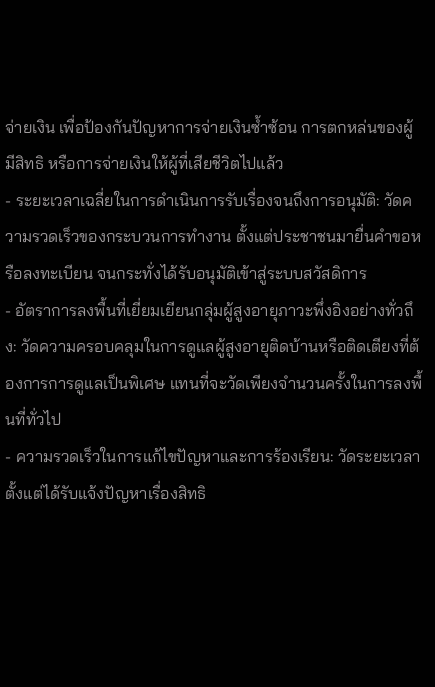จ่ายเงิน เพื่อป้องกันปัญหาการจ่ายเงินซ้ำซ้อน การตกหล่นของผู้มีสิทธิ หรือการจ่ายเงินให้ผู้ที่เสียชีวิตไปแล้ว
- ระยะเวลาเฉลี่ยในการดำเนินการรับเรื่องจนถึงการอนุมัติ: วัดความรวดเร็วของกระบวนการทำงาน ตั้งแต่ประชาชนมายื่นคำขอหรือลงทะเบียน จนกระทั่งได้รับอนุมัติเข้าสู่ระบบสวัสดิการ
- อัตราการลงพื้นที่เยี่ยมเยียนกลุ่มผู้สูงอายุภาวะพึ่งอิงอย่างทั่วถึง: วัดความครอบคลุมในการดูแลผู้สูงอายุติดบ้านหรือติดเตียงที่ต้องการการดูแลเป็นพิเศษ แทนที่จะวัดเพียงจำนวนครั้งในการลงพื้นที่ทั่วไป
- ความรวดเร็วในการแก้ไขปัญหาและการร้องเรียน: วัดระยะเวลาตั้งแต่ได้รับแจ้งปัญหาเรื่องสิทธิ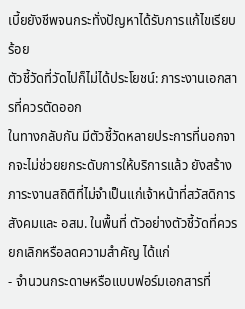เบี้ยยังชีพจนกระทั่งปัญหาได้รับการแก้ไขเรียบร้อย
ตัวชี้วัดที่วัดไปก็ไม่ได้ประโยชน์: ภาระงานเอกสารที่ควรตัดออก
ในทางกลับกัน มีตัวชี้วัดหลายประการที่นอกจากจะไม่ช่วยยกระดับการให้บริการแล้ว ยังสร้างภาระงานสถิติที่ไม่จำเป็นแก่เจ้าหน้าที่สวัสดิการสังคมและ อสม. ในพื้นที่ ตัวอย่างตัวชี้วัดที่ควรยกเลิกหรือลดความสำคัญ ได้แก่
- จำนวนกระดาษหรือแบบฟอร์มเอกสารที่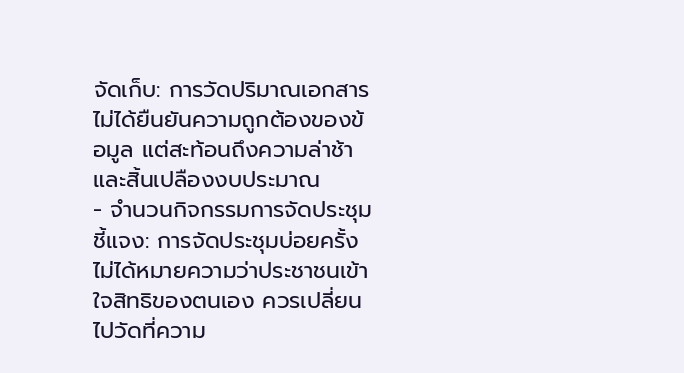จัดเก็บ: การวัดปริมาณเอกสารไม่ได้ยืนยันความถูกต้องของข้อมูล แต่สะท้อนถึงความล่าช้าและสิ้นเปลืองงบประมาณ
- จำนวนกิจกรรมการจัดประชุมชี้แจง: การจัดประชุมบ่อยครั้งไม่ได้หมายความว่าประชาชนเข้าใจสิทธิของตนเอง ควรเปลี่ยนไปวัดที่ความ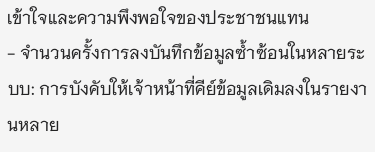เข้าใจและความพึงพอใจของประชาชนแทน
- จำนวนครั้งการลงบันทึกข้อมูลซ้ำซ้อนในหลายระบบ: การบังคับให้เจ้าหน้าที่คีย์ข้อมูลเดิมลงในรายงานหลาย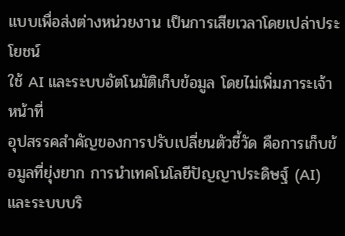แบบเพื่อส่งต่างหน่วยงาน เป็นการเสียเวลาโดยเปล่าประโยชน์
ใช้ AI และระบบอัตโนมัติเก็บข้อมูล โดยไม่เพิ่มภาระเจ้าหน้าที่
อุปสรรคสำคัญของการปรับเปลี่ยนตัวชี้วัด คือการเก็บข้อมูลที่ยุ่งยาก การนำเทคโนโลยีปัญญาประดิษฐ์ (AI) และระบบบริ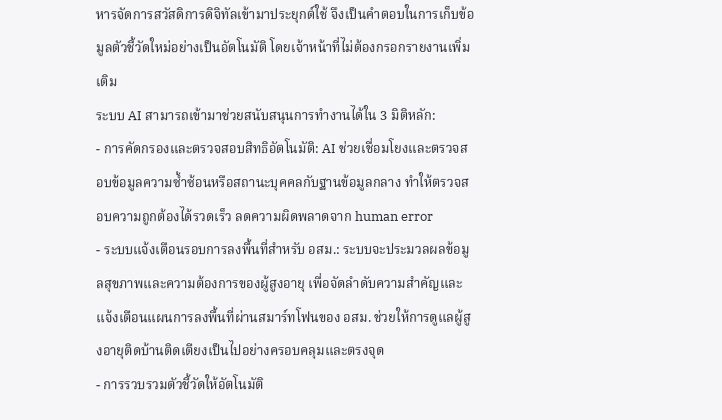หารจัดการสวัสดิการดิจิทัลเข้ามาประยุกต์ใช้ จึงเป็นคำตอบในการเก็บข้อมูลตัวชี้วัดใหม่อย่างเป็นอัตโนมัติ โดยเจ้าหน้าที่ไม่ต้องกรอกรายงานเพิ่มเติม
ระบบ AI สามารถเข้ามาช่วยสนับสนุนการทำงานได้ใน 3 มิติหลัก:
- การคัดกรองและตรวจสอบสิทธิอัตโนมัติ: AI ช่วยเชื่อมโยงและตรวจสอบข้อมูลความซ้ำซ้อนหรือสถานะบุคคลกับฐานข้อมูลกลาง ทำให้ตรวจสอบความถูกต้องได้รวดเร็ว ลดความผิดพลาดจาก human error
- ระบบแจ้งเตือนรอบการลงพื้นที่สำหรับ อสม.: ระบบจะประมวลผลข้อมูลสุขภาพและความต้องการของผู้สูงอายุ เพื่อจัดลำดับความสำคัญและแจ้งเตือนแผนการลงพื้นที่ผ่านสมาร์ทโฟนของ อสม. ช่วยให้การดูแลผู้สูงอายุติดบ้านติดเตียงเป็นไปอย่างครอบคลุมและตรงจุด
- การรวบรวมตัวชี้วัดให้อัตโนมัติ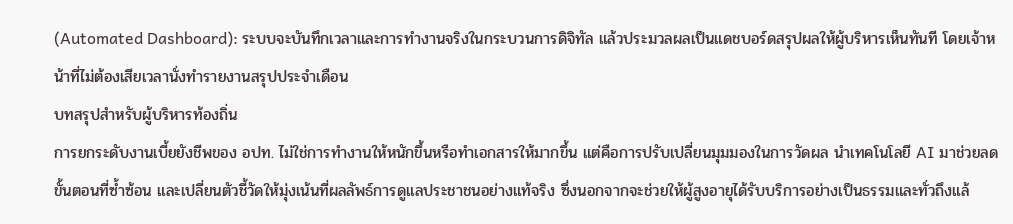(Automated Dashboard): ระบบจะบันทึกเวลาและการทำงานจริงในกระบวนการดิจิทัล แล้วประมวลผลเป็นแดชบอร์ดสรุปผลให้ผู้บริหารเห็นทันที โดยเจ้าหน้าที่ไม่ต้องเสียเวลานั่งทำรายงานสรุปประจำเดือน
บทสรุปสำหรับผู้บริหารท้องถิ่น
การยกระดับงานเบี้ยยังชีพของ อปท. ไม่ใช่การทำงานให้หนักขึ้นหรือทำเอกสารให้มากขึ้น แต่คือการปรับเปลี่ยนมุมมองในการวัดผล นำเทคโนโลยี AI มาช่วยลดขั้นตอนที่ซ้ำซ้อน และเปลี่ยนตัวชี้วัดให้มุ่งเน้นที่ผลลัพธ์การดูแลประชาชนอย่างแท้จริง ซึ่งนอกจากจะช่วยให้ผู้สูงอายุได้รับบริการอย่างเป็นธรรมและทั่วถึงแล้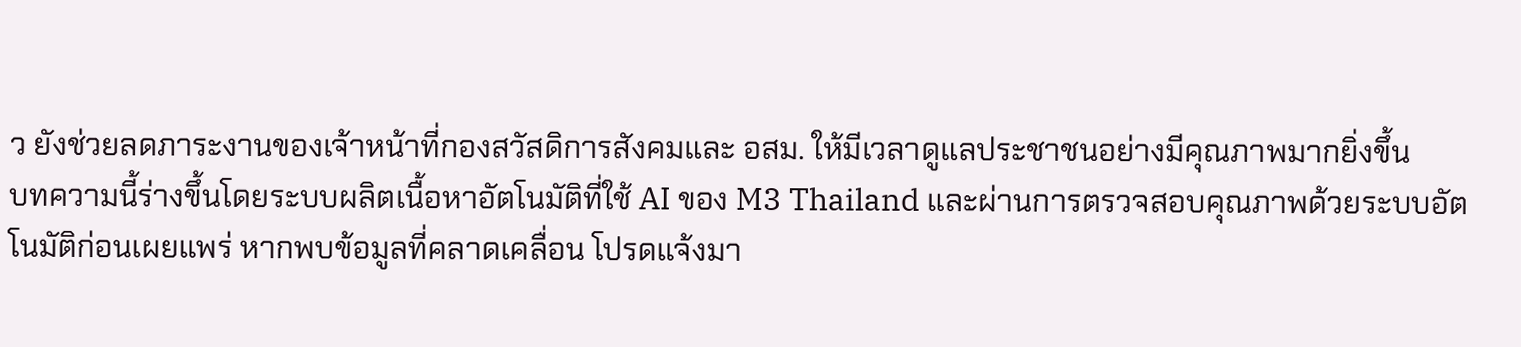ว ยังช่วยลดภาระงานของเจ้าหน้าที่กองสวัสดิการสังคมและ อสม. ให้มีเวลาดูแลประชาชนอย่างมีคุณภาพมากยิ่งขึ้น
บทความนี้ร่างขึ้นโดยระบบผลิตเนื้อหาอัตโนมัติที่ใช้ AI ของ M3 Thailand และผ่านการตรวจสอบคุณภาพด้วยระบบอัตโนมัติก่อนเผยแพร่ หากพบข้อมูลที่คลาดเคลื่อน โปรดแจ้งมา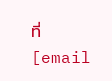ที่ [email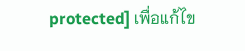protected] เพื่อแก้ไข